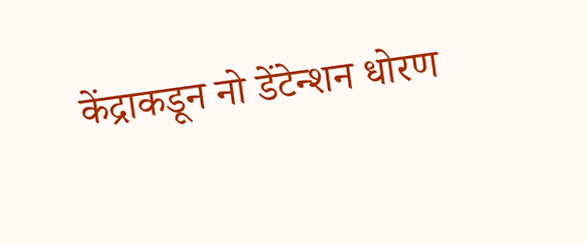केंद्राकडून नो डेंटेन्शन धोरण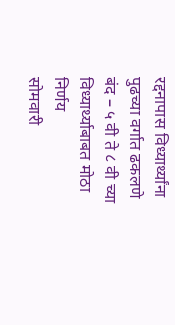रद्दनापास विध्यार्थ्यांना पुढच्या वर्गात ढकलणे बंद – ५ वी ते ८ वी च्या विध्यार्थ्याबाबत मोठा निर्णय
सोमवारी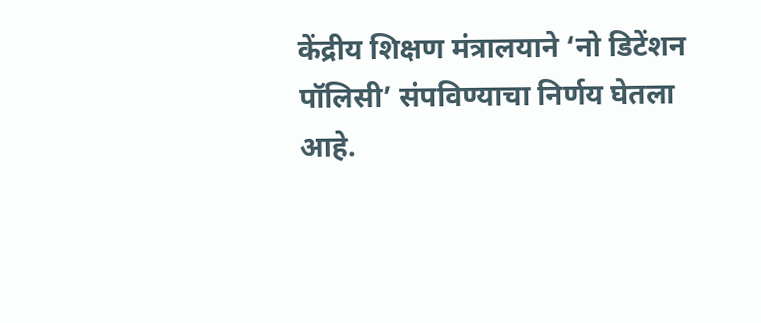केंद्रीय शिक्षण मंत्रालयाने ‘नो डिटेंशन पॉलिसी’ संपविण्याचा निर्णय घेतला आहे.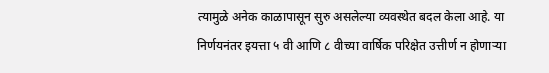त्यामुळे अनेक काळापासून सुरु असलेल्या व्यवस्थेत बदल केला आहे. या निर्णयनंतर इयत्ता ५ वी आणि ८ वीच्या वार्षिक परिक्षेत उत्तीर्ण न होणाऱ्या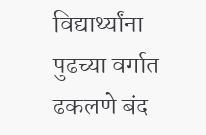विद्यार्थ्यांना पुढच्या वर्गात ढकलणे बंद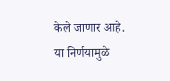केले जाणार आहे. या निर्णयामुळे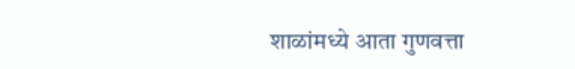शाळांमध्ये आता गुणवत्ता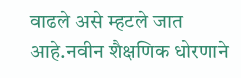वाढले असे म्हटले जात आहे.नवीन शैक्षणिक धोरणाने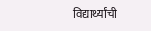विद्यार्थ्यांची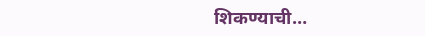शिकण्याची…